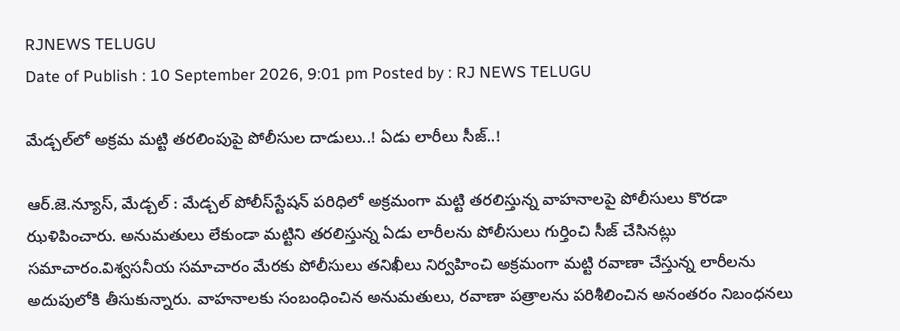RJNEWS TELUGU
Date of Publish : 10 September 2026, 9:01 pm Posted by : RJ NEWS TELUGU

మేడ్చల్‌లో అక్రమ మట్టి తరలింపుపై పోలీసుల దాడులు..! ఏడు లారీలు సీజ్‌..!

ఆర్.జె.న్యూస్, మేడ్చల్ : మేడ్చల్ పోలీస్‌స్టేషన్ పరిధిలో అక్రమంగా మట్టి తరలిస్తున్న వాహనాలపై పోలీసులు కొరడా ఝళిపించారు. అనుమతులు లేకుండా మట్టిని తరలిస్తున్న ఏడు లారీలను పోలీసులు గుర్తించి సీజ్‌ చేసినట్లు సమాచారం.విశ్వసనీయ సమాచారం మేరకు పోలీసులు తనిఖీలు నిర్వహించి అక్రమంగా మట్టి రవాణా చేస్తున్న లారీలను అదుపులోకి తీసుకున్నారు. వాహనాలకు సంబంధించిన అనుమతులు, రవాణా పత్రాలను పరిశీలించిన అనంతరం నిబంధనలు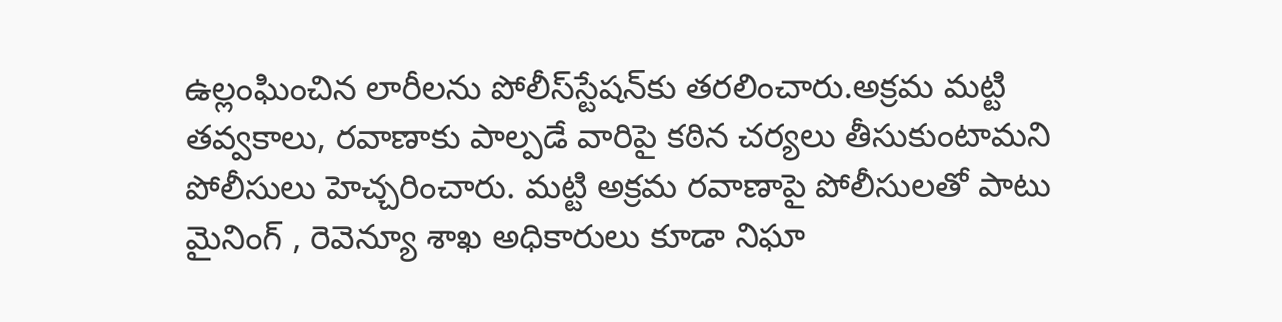ఉల్లంఘించిన లారీలను పోలీస్‌స్టేషన్‌కు తరలించారు.అక్రమ మట్టి తవ్వకాలు, రవాణాకు పాల్పడే వారిపై కఠిన చర్యలు తీసుకుంటామని పోలీసులు హెచ్చరించారు. మట్టి అక్రమ రవాణాపై పోలీసులతో పాటు మైనింగ్‌ , రెవెన్యూ శాఖ అధికారులు కూడా నిఘా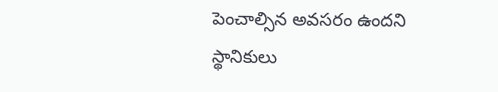పెంచాల్సిన అవసరం ఉందని స్థానికులు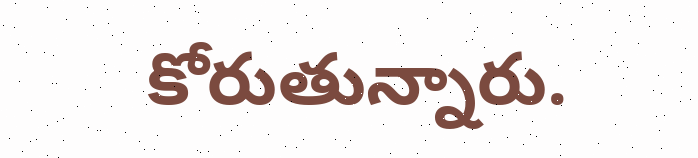కోరుతున్నారు.